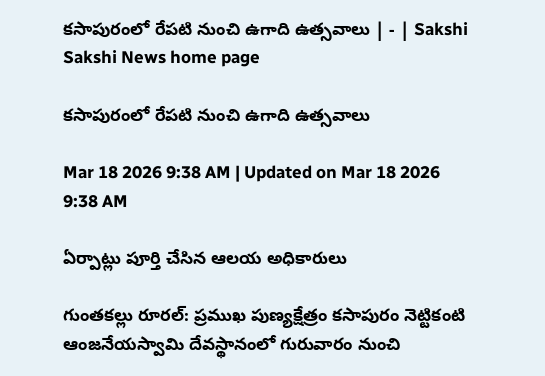కసాపురంలో రేపటి నుంచి ఉగాది ఉత్సవాలు | - | Sakshi
Sakshi News home page

కసాపురంలో రేపటి నుంచి ఉగాది ఉత్సవాలు

Mar 18 2026 9:38 AM | Updated on Mar 18 2026 9:38 AM

ఏర్పాట్లు పూర్తి చేసిన ఆలయ అధికారులు

గుంతకల్లు రూరల్‌: ప్రముఖ పుణ్యక్షేత్రం కసాపురం నెట్టికంటి ఆంజనేయస్వామి దేవస్థానంలో గురువారం నుంచి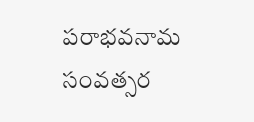పరాభవనామ సంవత్సర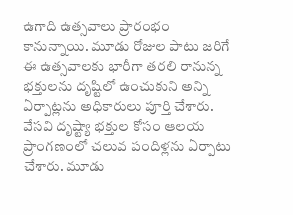ఉగాది ఉత్సవాలు ప్రారంభం కానున్నాయి. మూడు రోజుల పాటు జరిగే ఈ ఉత్సవాలకు భారీగా తరలి రానున్న భక్తులను దృష్టిలో ఉంచుకుని అన్ని ఏర్పాట్లను అధికారులు పూర్తి చేశారు. వేసవి దృష్ట్యా భక్తుల కోసం ఆలయ ప్రాంగణంలో చలువ పందిళ్లను ఏర్పాటు చేశారు. మూడు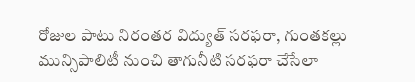రోజుల పాటు నిరంతర విద్యుత్‌ సరఫరా, గుంతకల్లు మున్సిపాలిటీ నుంచి తాగునీటి సరఫరా చేసేలా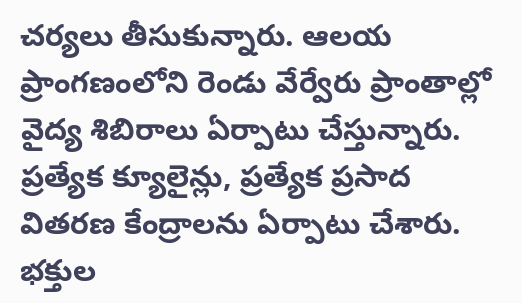చర్యలు తీసుకున్నారు. ఆలయ ప్రాంగణంలోని రెండు వేర్వేరు ప్రాంతాల్లో వైద్య శిబిరాలు ఏర్పాటు చేస్తున్నారు. ప్రత్యేక క్యూలైన్లు, ప్రత్యేక ప్రసాద వితరణ కేంద్రాలను ఏర్పాటు చేశారు. భక్తుల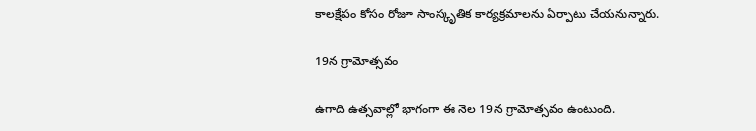కాలక్షేపం కోసం రోజూ సాంస్కృతిక కార్యక్రమాలను ఏర్పాటు చేయనున్నారు.

19న గ్రామోత్సవం

ఉగాది ఉత్సవాల్లో భాగంగా ఈ నెల 19న గ్రామోత్సవం ఉంటుంది.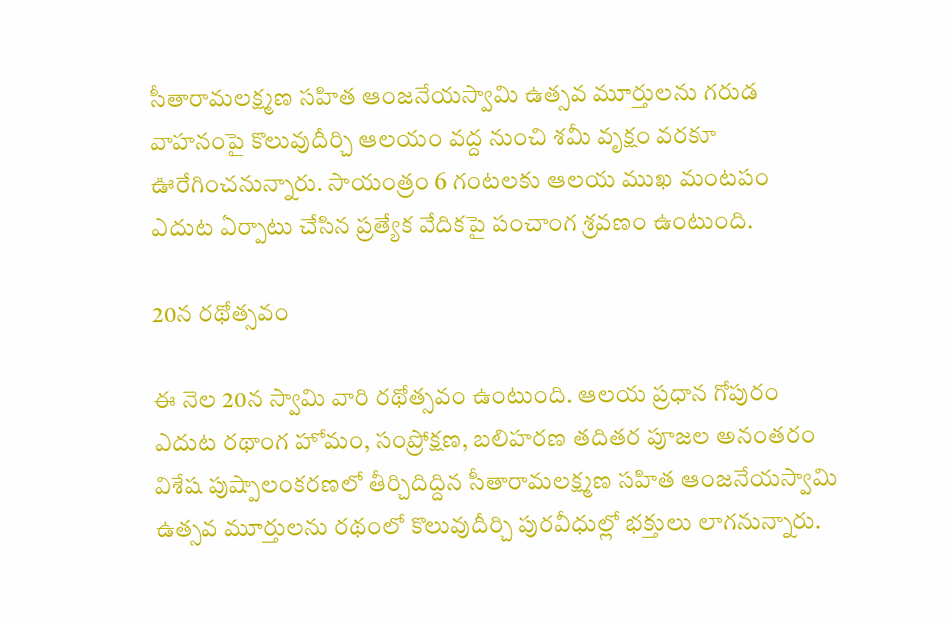సీతారామలక్ష్మణ సహిత ఆంజనేయస్వామి ఉత్సవ మూర్తులను గరుడ వాహనంపై కొలువుదీర్చి ఆలయం వద్ద నుంచి శమీ వృక్షం వరకూ ఊరేగించనున్నారు. సాయంత్రం 6 గంటలకు ఆలయ ముఖ మంటపం ఎదుట ఏర్పాటు చేసిన ప్రత్యేక వేదికపై పంచాంగ శ్రవణం ఉంటుంది.

20న రథోత్సవం

ఈ నెల 20న స్వామి వారి రథోత్సవం ఉంటుంది. ఆలయ ప్రధాన గోపురం ఎదుట రథాంగ హోమం, సంప్రోక్షణ, బలిహరణ తదితర పూజల అనంతరం విశేష పుష్పాలంకరణలో తీర్చిదిద్దిన సీతారామలక్ష్మణ సహిత ఆంజనేయస్వామి ఉత్సవ మూర్తులను రథంలో కొలువుదీర్చి పురవీధుల్లో భక్తులు లాగనున్నారు.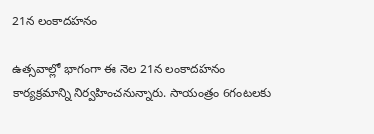21న లంకాదహనం

ఉత్సవాల్లో భాగంగా ఈ నెల 21న లంకాదహనం కార్యక్రమాన్ని నిర్వహించనున్నారు. సాయంత్రం 6గంటలకు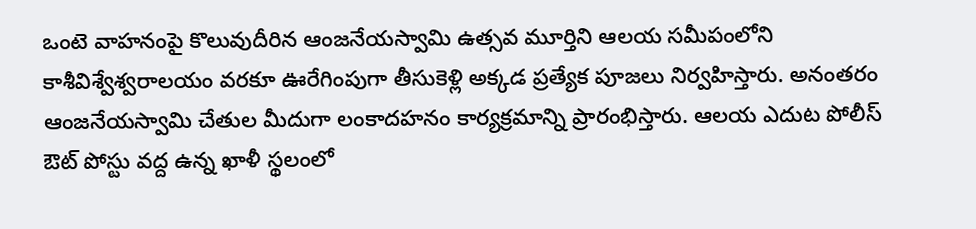ఒంటె వాహనంపై కొలువుదీరిన ఆంజనేయస్వామి ఉత్సవ మూర్తిని ఆలయ సమీపంలోని కాశీవిశ్వేశ్వరాలయం వరకూ ఊరేగింపుగా తీసుకెళ్లి అక్కడ ప్రత్యేక పూజలు నిర్వహిస్తారు. అనంతరం ఆంజనేయస్వామి చేతుల మీదుగా లంకాదహనం కార్యక్రమాన్ని ప్రారంభిస్తారు. ఆలయ ఎదుట పోలీస్‌ ఔట్‌ పోస్టు వద్ద ఉన్న ఖాళీ స్థలంలో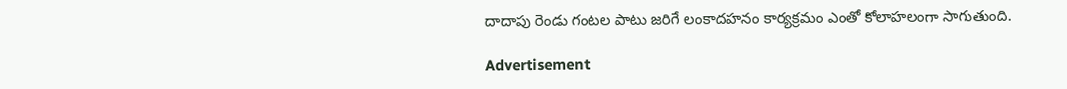దాదాపు రెండు గంటల పాటు జరిగే లంకాదహనం కార్యక్రమం ఎంతో కోలాహలంగా సాగుతుంది.

Advertisement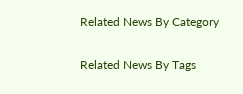Related News By Category

Related News By Tags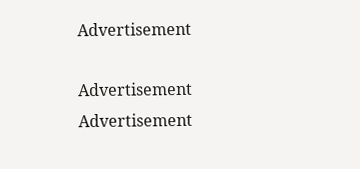Advertisement

Advertisement
Advertisement